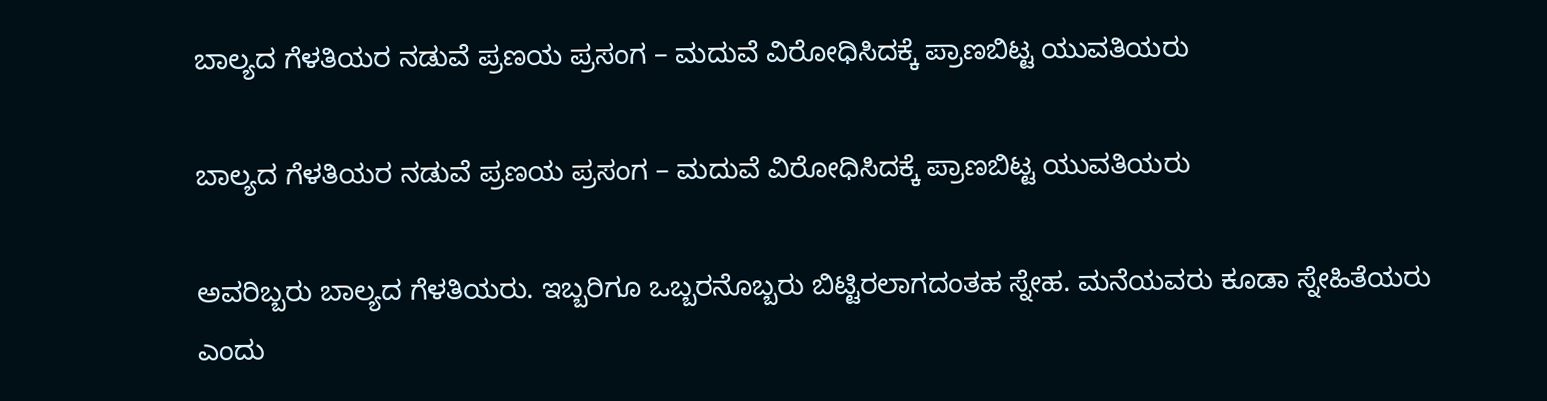ಬಾಲ್ಯದ ಗೆಳತಿಯರ ನಡುವೆ ಪ್ರಣಯ ಪ್ರಸಂಗ – ಮದುವೆ ವಿರೋಧಿಸಿದಕ್ಕೆ ಪ್ರಾಣಬಿಟ್ಟ ಯುವತಿಯರು

ಬಾಲ್ಯದ ಗೆಳತಿಯರ ನಡುವೆ ಪ್ರಣಯ ಪ್ರಸಂಗ – ಮದುವೆ ವಿರೋಧಿಸಿದಕ್ಕೆ ಪ್ರಾಣಬಿಟ್ಟ ಯುವತಿಯರು

ಅವರಿಬ್ಬರು ಬಾಲ್ಯದ ಗೆಳತಿಯರು. ಇಬ್ಬರಿಗೂ ಒಬ್ಬರನೊಬ್ಬರು ಬಿಟ್ಟಿರಲಾಗದಂತಹ ಸ್ನೇಹ. ಮನೆಯವರು ಕೂಡಾ ಸ್ನೇಹಿತೆಯರು ಎಂದು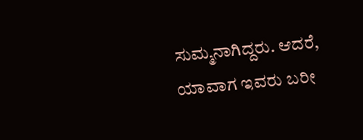ಸುಮ್ಮನಾಗಿದ್ದರು. ಆದರೆ, ಯಾವಾಗ ಇವರು ಬರೀ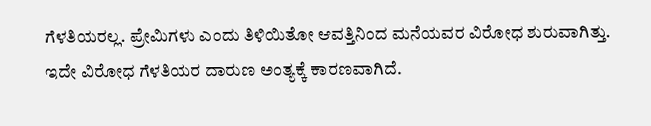ಗೆಳತಿಯರಲ್ಲ. ಪ್ರೇಮಿಗಳು ಎಂದು ತಿಳಿಯಿತೋ ಆವತ್ತಿನಿಂದ ಮನೆಯವರ ವಿರೋಧ ಶುರುವಾಗಿತ್ತು. ಇದೇ ವಿರೋಧ ಗೆಳತಿಯರ ದಾರುಣ ಅಂತ್ಯಕ್ಕೆ ಕಾರಣವಾಗಿದೆ.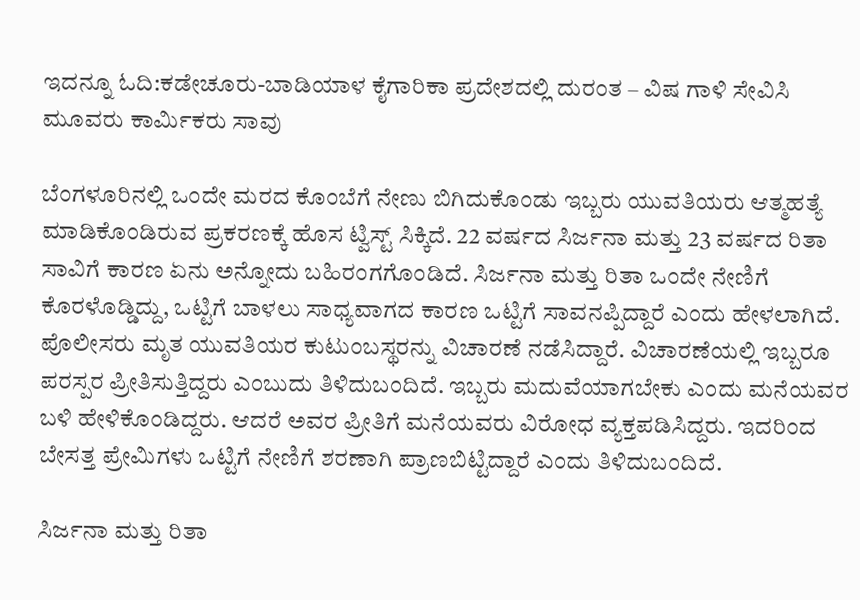ಇದನ್ನೂ ಓದಿ:ಕಡೇಚೂರು-ಬಾಡಿಯಾಳ ಕೈಗಾರಿಕಾ ಪ್ರದೇಶದಲ್ಲಿ ದುರಂತ – ವಿಷ ಗಾಳಿ ಸೇವಿಸಿ ಮೂವರು ಕಾರ್ಮಿಕರು ಸಾವು

ಬೆಂಗಳೂರಿನಲ್ಲಿ ಒಂದೇ ಮರದ ಕೊಂಬೆಗೆ ನೇಣು ಬಿಗಿದುಕೊಂಡು ಇಬ್ಬರು ಯುವತಿಯರು ಆತ್ಮಹತ್ಯೆ ಮಾಡಿಕೊಂಡಿರುವ ಪ್ರಕರಣಕ್ಕೆ ಹೊಸ ಟ್ವಿಸ್ಟ್ ಸಿಕ್ಕಿದೆ. 22 ವರ್ಷದ ಸಿರ್ಜನಾ ಮತ್ತು 23 ವರ್ಷದ ರಿತಾ ಸಾವಿಗೆ ಕಾರಣ ಏನು ಅನ್ನೋದು ಬಹಿರಂಗಗೊಂಡಿದೆ. ಸಿರ್ಜನಾ ಮತ್ತು ರಿತಾ ಒಂದೇ ನೇಣಿಗೆ ಕೊರಳೊಡ್ಡಿದ್ದು, ಒಟ್ಟಿಗೆ ಬಾಳಲು ಸಾಧ್ಯವಾಗದ ಕಾರಣ ಒಟ್ಟಿಗೆ ಸಾವನಪ್ಪಿದ್ದಾರೆ ಎಂದು ಹೇಳಲಾಗಿದೆ. ಪೊಲೀಸರು ಮೃತ ಯುವತಿಯರ ಕುಟುಂಬಸ್ಥರನ್ನು ವಿಚಾರಣೆ ನಡೆಸಿದ್ದಾರೆ. ವಿಚಾರಣೆಯಲ್ಲಿ ಇಬ್ಬರೂ ಪರಸ್ಪರ ಪ್ರೀತಿಸುತ್ತಿದ್ದರು ಎಂಬುದು ತಿಳಿದುಬಂದಿದೆ. ಇಬ್ಬರು ಮದುವೆಯಾಗಬೇಕು ಎಂದು ಮನೆಯವರ ಬಳಿ ಹೇಳಿಕೊಂಡಿದ್ದರು. ಆದರೆ ಅವರ ಪ್ರೀತಿಗೆ ಮನೆಯವರು ವಿರೋಧ ವ್ಯಕ್ತಪಡಿಸಿದ್ದರು. ಇದರಿಂದ ಬೇಸತ್ತ ಪ್ರೇಮಿಗಳು ಒಟ್ಟಿಗೆ ನೇಣಿಗೆ ಶರಣಾಗಿ ಪ್ರಾಣಬಿಟ್ಟಿದ್ದಾರೆ ಎಂದು ತಿಳಿದುಬಂದಿದೆ.

ಸಿರ್ಜನಾ ಮತ್ತು ರಿತಾ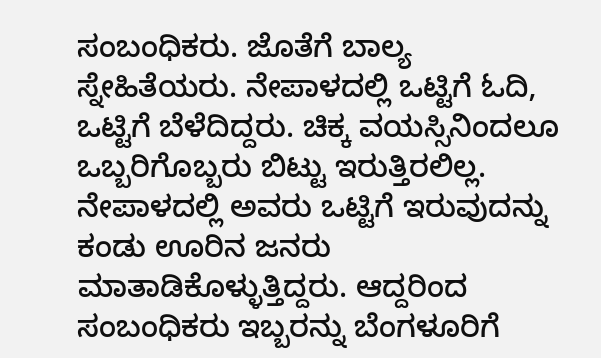ಸಂಬಂಧಿಕರು. ಜೊತೆಗೆ ಬಾಲ್ಯ ಸ್ನೇಹಿತೆಯರು. ನೇಪಾಳದಲ್ಲಿ ಒಟ್ಟಿಗೆ ಓದಿ, ಒಟ್ಟಿಗೆ ಬೆಳೆದಿದ್ದರು. ಚಿಕ್ಕ ವಯಸ್ಸಿನಿಂದಲೂ ಒಬ್ಬರಿಗೊಬ್ಬರು ಬಿಟ್ಟು ಇರುತ್ತಿರಲಿಲ್ಲ. ನೇಪಾಳದಲ್ಲಿ ಅವರು ಒಟ್ಟಿಗೆ ಇರುವುದನ್ನು ಕಂಡು ಊರಿನ ಜನರು ಮಾತಾಡಿಕೊಳ್ಳುತ್ತಿದ್ದರು. ಆದ್ದರಿಂದ ಸಂಬಂಧಿಕರು ಇಬ್ಬರನ್ನು ಬೆಂಗಳೂರಿಗೆ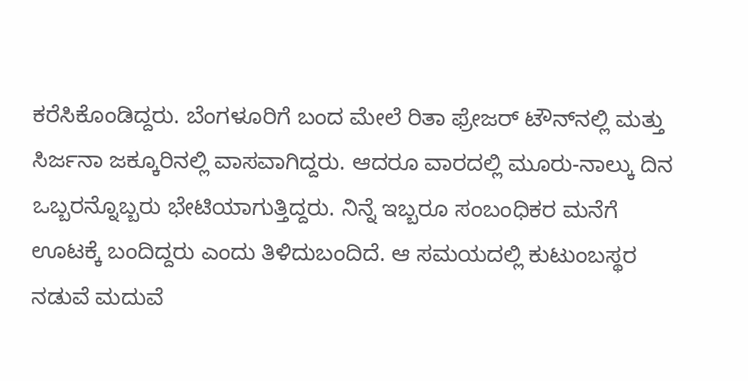ಕರೆಸಿಕೊಂಡಿದ್ದರು. ಬೆಂಗಳೂರಿಗೆ ಬಂದ ಮೇಲೆ ರಿತಾ ಫ್ರೇಜರ್ ಟೌನ್‌ನಲ್ಲಿ ಮತ್ತು ಸಿರ್ಜನಾ ಜಕ್ಕೂರಿನಲ್ಲಿ ವಾಸವಾಗಿದ್ದರು. ಆದರೂ ವಾರದಲ್ಲಿ ಮೂರು-ನಾಲ್ಕು ದಿನ ಒಬ್ಬರನ್ನೊಬ್ಬರು ಭೇಟಿಯಾಗುತ್ತಿದ್ದರು. ನಿನ್ನೆ ಇಬ್ಬರೂ ಸಂಬಂಧಿಕರ ಮನೆಗೆ ಊಟಕ್ಕೆ ಬಂದಿದ್ದರು ಎಂದು ತಿಳಿದುಬಂದಿದೆ. ಆ ಸಮಯದಲ್ಲಿ ಕುಟುಂಬಸ್ಥರ ನಡುವೆ ಮದುವೆ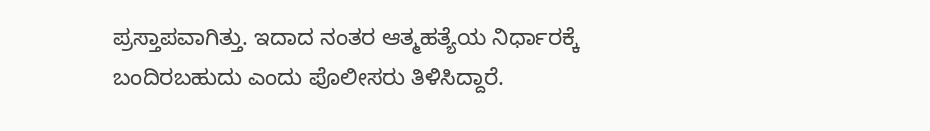ಪ್ರಸ್ತಾಪವಾಗಿತ್ತು. ಇದಾದ ನಂತರ ಆತ್ಮಹತ್ಯೆಯ ನಿರ್ಧಾರಕ್ಕೆ ಬಂದಿರಬಹುದು ಎಂದು ಪೊಲೀಸರು ತಿಳಿಸಿದ್ದಾರೆ.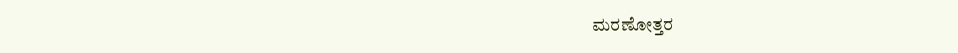ಮರಣೋತ್ತರ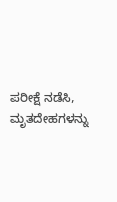ಪರೀಕ್ಷೆ ನಡೆಸಿ, ಮೃತದೇಹಗಳನ್ನು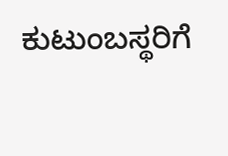ಕುಟುಂಬಸ್ಥರಿಗೆ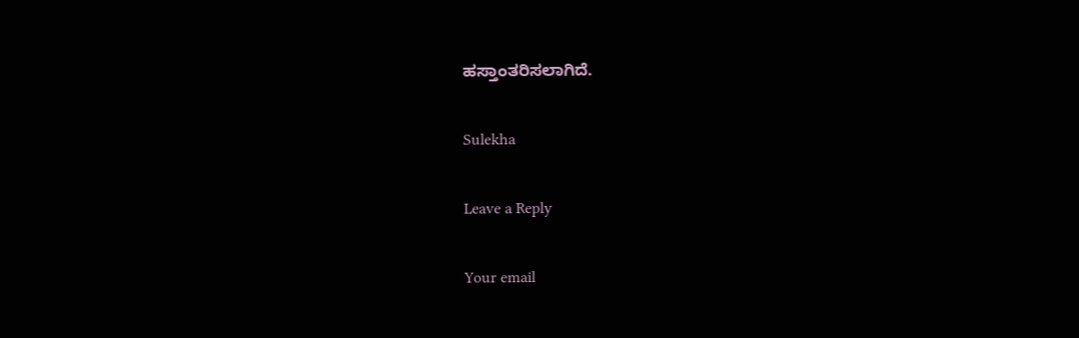ಹಸ್ತಾಂತರಿಸಲಾಗಿದೆ.

Sulekha

Leave a Reply

Your email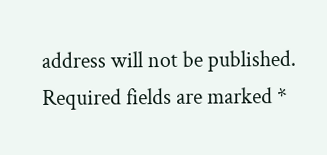address will not be published. Required fields are marked *